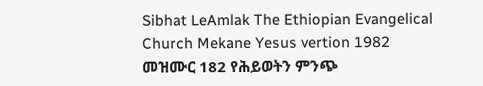Sibhat LeAmlak The Ethiopian Evangelical Church Mekane Yesus vertion 1982
መዝሙር 182 የሕይወትን ምንጭ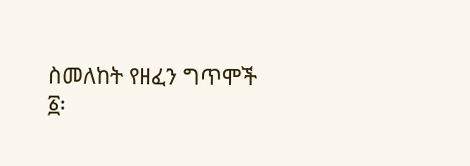ስመለከት የዘፈን ግጥሞች
፩፡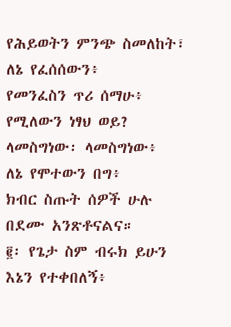የሕይወትን ምንጭ ስመለከት፣
ለኔ የፈሰሰውን፥
የመንፈስን ጥሪ ሰማሁ፥
የሚለውን ነፃህ ወይ?
ላመስግነው፡ ላመስግነው፥
ለኔ የሞተውን በግ፥
ክብር ስጡት ሰዎች ሁሉ
በደሙ አንጽቶናልና።
፪፡ የጌታ ስም ብሩክ ይሁን
እኔን የተቀበለኝ፥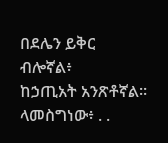በደሌን ይቅር ብሎኛል፥
ከኃጢአት አንጽቶኛል።
ላመስግነው፥ . .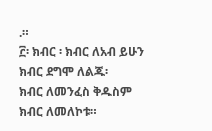.።
፫፡ ክብር ፡ ክብር ለአብ ይሁን
ክብር ደግሞ ለልጁ፡
ክብር ለመንፈስ ቅዱስም
ክብር ለመለኮቱ።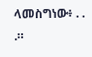ላመስግነው፥ . . .።